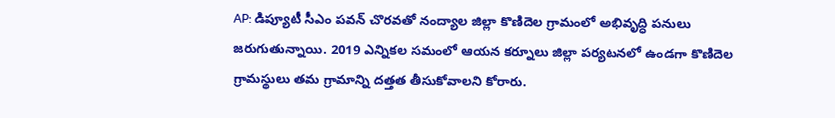AP: డిప్యూటీ సీఎం పవన్ చొరవతో నంద్యాల జిల్లా కొణిదెల గ్రామంలో అభివృద్ధి పనులు జరుగుతున్నాయి. 2019 ఎన్నికల సమంలో ఆయన కర్నూలు జిల్లా పర్యటనలో ఉండగా కొణిదెల గ్రామస్థులు తమ గ్రామాన్ని దత్తత తీసుకోవాలని కోరారు.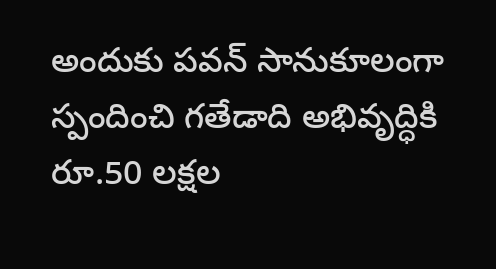అందుకు పవన్ సానుకూలంగా స్పందించి గతేడాది అభివృద్ధికి రూ.50 లక్షల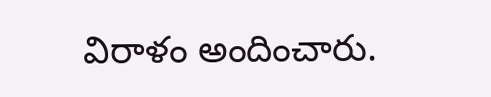విరాళం అందించారు.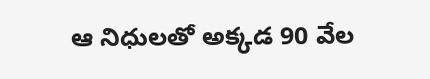ఆ నిధులతో అక్కడ 90 వేల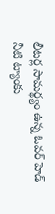లీటర్ల సామర్థ్యం ఉన్న ఓవర్ హెడ్ నీటి ట్యాంకు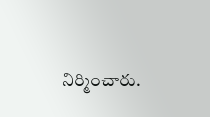నిర్మించారు.